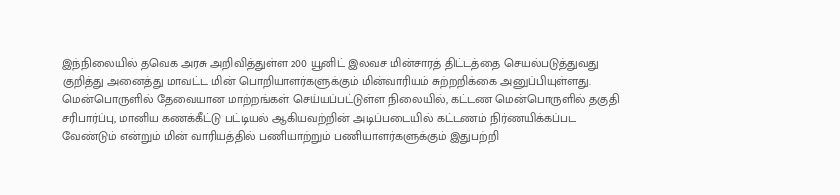இந்நிலையில் தவெக அரசு அறிவித்துள்ள 200 யூனிட் இலவச மின்சாரத் திட்டத்தை செயல்படுத்துவது குறித்து அனைத்து மாவட்ட மின் பொறியாளர்களுக்கும் மின்வாரியம் சுற்றறிக்கை அனுப்பியுள்ளது.
மென்பொருளில் தேவையான மாற்றங்கள் செய்யப்பட்டுள்ள நிலையில், கட்டண மென்பொருளில் தகுதி சரிபார்ப்பு, மானிய கணக்கீட்டு பட்டியல் ஆகியவற்றின் அடிப்படையில் கட்டணம் நிர்ணயிக்கப்பட வேண்டும் என்றும் மின் வாரியத்தில் பணியாற்றும் பணியாளர்களுக்கும் இதுபற்றி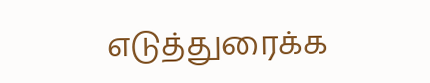எடுத்துரைக்க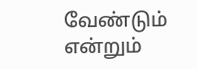வேண்டும் என்றும்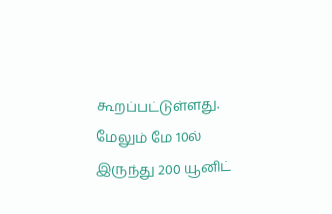கூறப்பட்டுள்ளது.
மேலும் மே 10ல் இருந்து 200 யூனிட்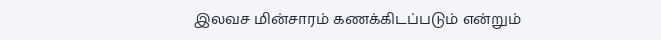இலவச மின்சாரம் கணக்கிடப்படும் என்றும்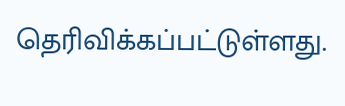தெரிவிக்கப்பட்டுள்ளது.